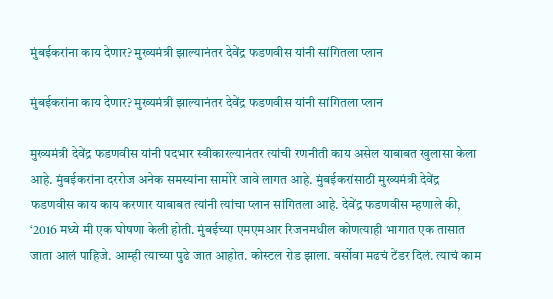मुंबईकरांना काय देणार? मुख्यमंत्री झाल्यानंतर देवेंद्र फडणवीस यांनी सांगितला प्लान

मुंबईकरांना काय देणार? मुख्यमंत्री झाल्यानंतर देवेंद्र फडणवीस यांनी सांगितला प्लान

मुख्यमंत्री देवेंद्र फडणवीस यांनी पदभार स्वीकारल्यानंतर त्यांची रणनीती काय असेल याबाबत खुलासा केला आहे. मुंबईकरांना दररोज अनेक समस्यांना सामोरे जावे लागत आहे. मुंबईकरांसाठी मुख्यमंत्री देवेंद्र फडणवीस काय काय करणार याबाबत त्यांनी त्यांचा प्लान सांगितला आहे. देवेंद्र फडणवीस म्हणाले की, ‘2016 मध्ये मी एक घोषणा केली होती. मुंबईच्या एमएमआर रिजनमधील कोणत्याही भागात एक तासात जाता आलं पाहिजे. आम्ही त्याच्या पुढे जात आहोत. कोस्टल रोड झाला. वर्सोवा मढचं टेंडर दिलं. त्याचं काम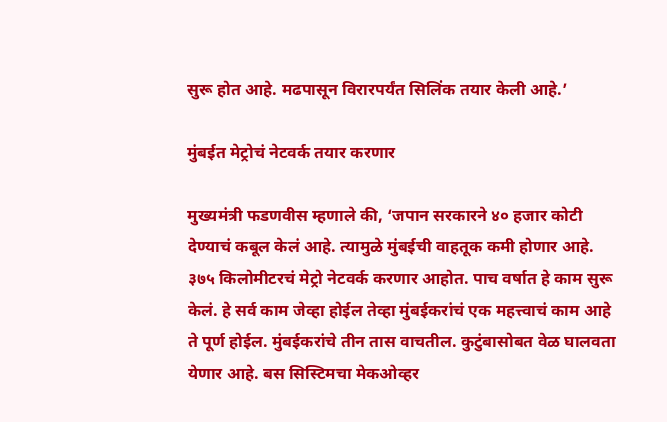सुरू होत आहे. मढपासून विरारपर्यंत सिलिंक तयार केली आहे.’

मुंबईत मेट्रोचं नेटवर्क तयार करणार

मुख्यमंत्री फडणवीस म्हणाले की, ‘जपान सरकारने ४० हजार कोटी देण्याचं कबूल केलं आहे. त्यामुळे मुंबईची वाहतूक कमी होणार आहे. ३७५ किलोमीटरचं मेट्रो नेटवर्क करणार आहोत. पाच वर्षात हे काम सुरू केलं. हे सर्व काम जेव्हा होईल तेव्हा मुंबईकरांचं एक महत्त्वाचं काम आहे ते पूर्ण होईल. मुंबईकरांचे तीन तास वाचतील. कुटुंबासोबत वेळ घालवता येणार आहे. बस सिस्टिमचा मेकओव्हर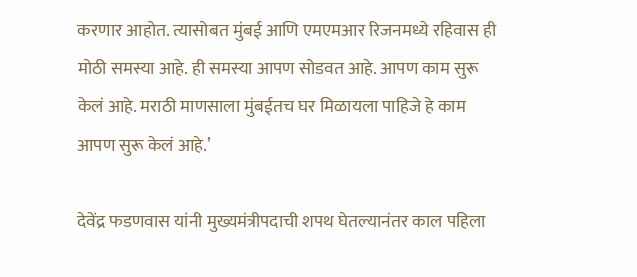करणार आहोत. त्यासोबत मुंबई आणि एमएमआर रिजनमध्ये रहिवास ही मोठी समस्या आहे. ही समस्या आपण सोडवत आहे. आपण काम सुरू केलं आहे. मराठी माणसाला मुंबईतच घर मिळायला पाहिजे हे काम आपण सुरू केलं आहे.’

देवेंद्र फडणवास यांनी मुख्यमंत्रीपदाची शपथ घेतल्यानंतर काल पहिला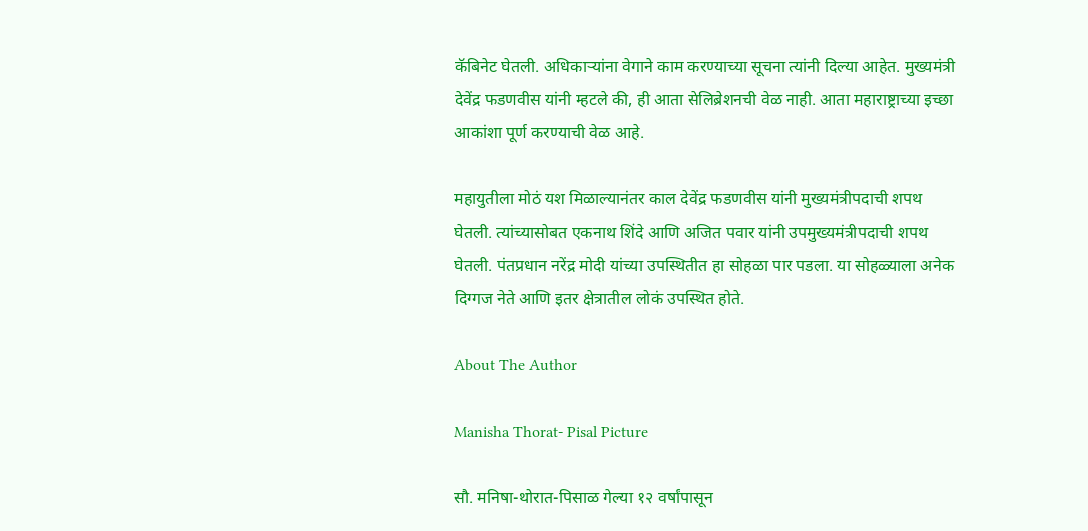कॅबिनेट घेतली. अधिकाऱ्यांना वेगाने काम करण्याच्या सूचना त्यांनी दिल्या आहेत. मुख्यमंत्री देवेंद्र फडणवीस यांनी म्हटले की, ही आता सेलिब्रेशनची वेळ नाही. आता महाराष्ट्राच्या इच्छा आकांशा पूर्ण करण्याची वेळ आहे.

महायुतीला मोठं यश मिळाल्यानंतर काल देवेंद्र फडणवीस यांनी मुख्यमंत्रीपदाची शपथ घेतली. त्यांच्यासोबत एकनाथ शिंदे आणि अजित पवार यांनी उपमुख्यमंत्रीपदाची शपथ घेतली. पंतप्रधान नरेंद्र मोदी यांच्या उपस्थितीत हा सोहळा पार पडला. या सोहळ्याला अनेक दिग्गज नेते आणि इतर क्षेत्रातील लोकं उपस्थित होते.

About The Author

Manisha Thorat- Pisal Picture

सौ. मनिषा-थोरात-पिसाळ गेल्या १२ वर्षांपासून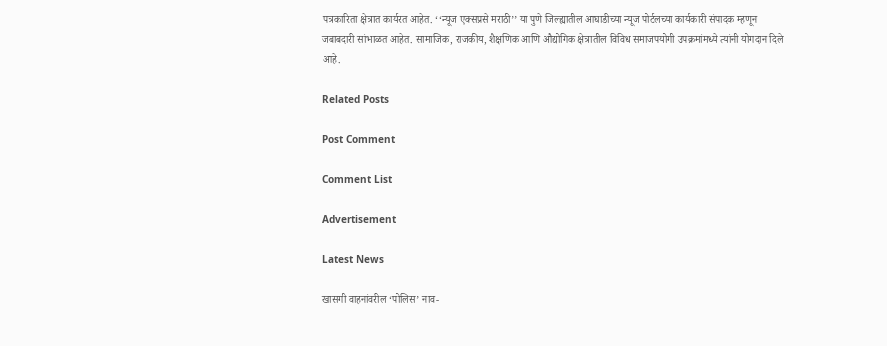पत्रकारिता क्षेत्रात कार्यरत आहेत. ‘‘न्यूज एक्सप्रसे मराठी’’ या पुणे जिल्ह्यातील आघाडीच्या न्यूज पोर्टलच्या कार्यकारी संपादक म्हणून जबाबदारी सांभाळत आहेत. सामाजिक, राजकीय, शैक्षणिक आणि औद्योगिक क्षेत्रातील विविध समाजपयोगी उपक्रमांमध्ये त्यांनी योगदान दिले आहे.

Related Posts

Post Comment

Comment List

Advertisement

Latest News

खासगी वाहनांवरील ‘पोलिस’ नाव-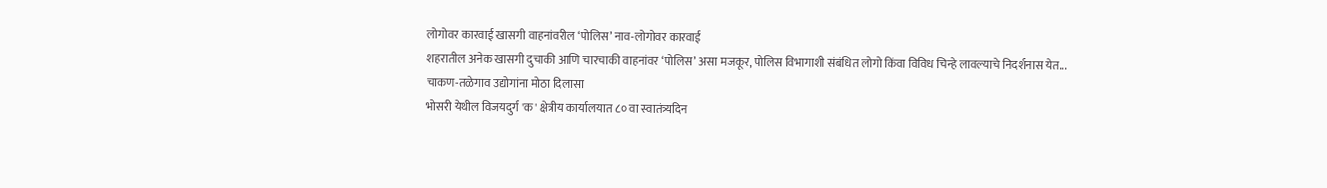लोगोवर कारवाई खासगी वाहनांवरील ‘पोलिस’ नाव-लोगोवर कारवाई
शहरातील अनेक खासगी दुचाकी आणि चारचाकी वाहनांवर ‘पोलिस’ असा मजकूर, पोलिस विभागाशी संबंधित लोगो किंवा विविध चिन्हे लावल्याचे निदर्शनास येत...
चाकण-तळेगाव उद्योगांना मोठा दिलासा
भोसरी येथील विजयदुर्ग 'क' क्षेत्रीय कार्यालयात ८० वा स्वातंत्र्यदिन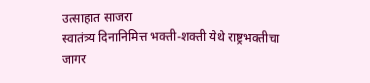उत्साहात साजरा
स्वातंत्र्य दिनानिमित्त भक्ती-शक्ती येथे राष्ट्रभक्तीचा जागर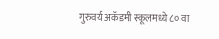गुरुवर्य अकॅडमी स्कूलमध्ये ८० वा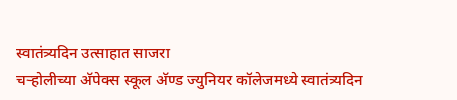स्वातंत्र्यदिन उत्साहात साजरा
चऱ्होलीच्या अ‍ॅपेक्स स्कूल अ‍ॅण्ड ज्युनियर कॉलेजमध्ये स्वातंत्र्यदिन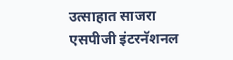उत्साहात साजरा
एसपीजी इंटरनॅशनल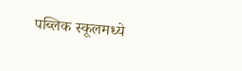पब्लिक स्कूलमध्ये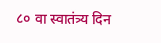८० वा स्वातंत्र्य दिन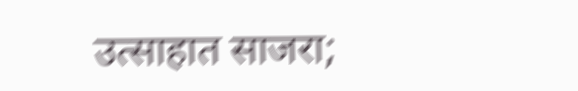उत्साहात साजरा;